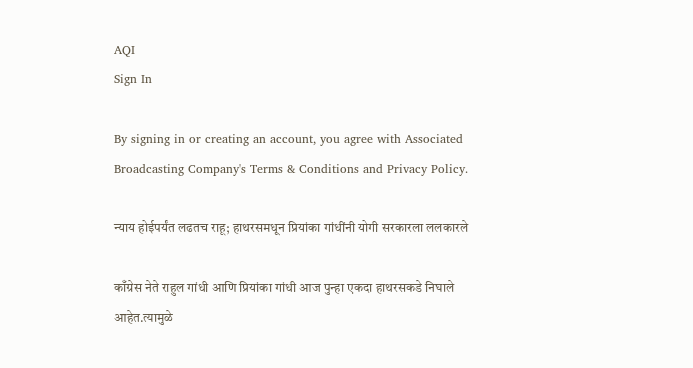AQI
Sign In

By signing in or creating an account, you agree with Associated Broadcasting Company's Terms & Conditions and Privacy Policy.

न्याय होईपर्यंत लढतच राहू; हाथरसमधून प्रियांका गांधींनी योगी सरकारला ललकारले

काँग्रेस नेते राहुल गांधी आणि प्रियांका गांधी आज पुन्हा एकदा हाथरसकडे निघाले आहेत.त्यामुळे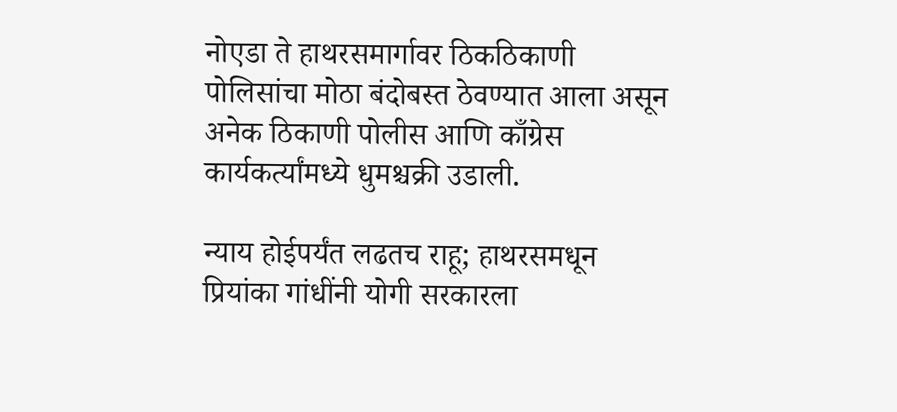नोएडा ते हाथरसमार्गावर ठिकठिकाणी पोलिसांचा मोठा बंदोबस्त ठेवण्यात आला असून अनेक ठिकाणी पोलीस आणि काँग्रेस कार्यकर्त्यांमध्ये धुमश्चक्री उडाली.

न्याय होईपर्यंत लढतच राहू; हाथरसमधून प्रियांका गांधींनी योगी सरकारला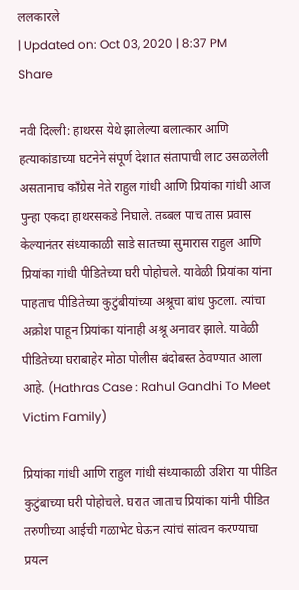ललकारले
| Updated on: Oct 03, 2020 | 8:37 PM
Share

नवी दिल्ली: हाथरस येथे झालेल्या बलात्कार आणि हत्याकांडाच्या घटनेने संपूर्ण देशात संतापाची लाट उसळलेली असतानाच काँग्रेस नेते राहुल गांधी आणि प्रियांका गांधी आज पुन्हा एकदा हाथरसकडे निघाले. तब्बल पाच तास प्रवास केल्यानंतर संध्याकाळी साडे सातच्या सुमारास राहुल आणि प्रियांका गांधी पीडितेच्या घरी पोहोचले. यावेळी प्रियांका यांना पाहताच पीडितेच्या कुटुंबीयांच्या अश्रूचा बांध फुटला. त्यांचा अक्रोश पाहून प्रियांका यांनाही अश्रू अनावर झाले. यावेळी पीडितेच्या घराबाहेर मोठा पोलीस बंदोबस्त ठेवण्यात आला आहे. (Hathras Case : Rahul Gandhi To Meet Victim Family)

प्रियांका गांधी आणि राहुल गांधी संध्याकाळी उशिरा या पीडित कुटुंबाच्या घरी पोहोचले. घरात जाताच प्रियांका यांनी पीडित तरुणीच्या आईची गळाभेट घेऊन त्यांचं सांत्वन करण्याचा प्रयत्न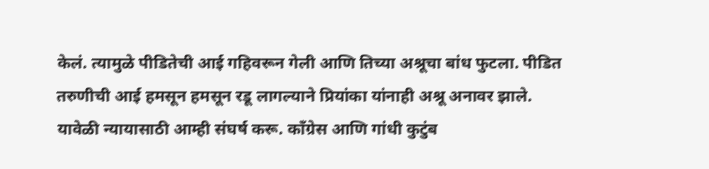केलं. त्यामुळे पीडितेची आई गहिवरून गेली आणि तिच्या अश्रूचा बांध फुटला. पीडित तरुणीची आई हमसून हमसून रडू लागल्याने प्रियांका यांनाही अश्रू अनावर झाले. यावेळी न्यायासाठी आम्ही संघर्ष करू. काँग्रेस आणि गांधी कुटुंब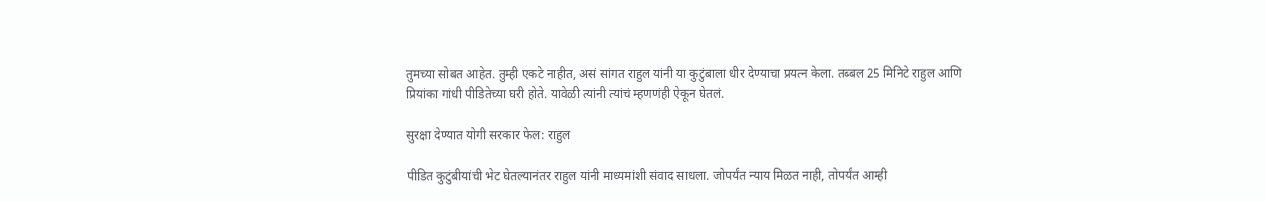तुमच्या सोबत आहेत. तुम्ही एकटे नाहीत, असं सांगत राहुल यांनी या कुटुंबाला धीर देण्याचा प्रयत्न केला. तब्बल 25 मिनिटे राहुल आणि प्रियांका गांधी पीडितेच्या घरी होते. यावेळी त्यांनी त्यांचं म्हणणंही ऐकून घेतलं.

सुरक्षा देण्यात योगी सरकार फेल: राहुल

पीडित कुटुंबीयांची भेट घेतल्यानंतर राहुल यांनी माध्यमांशी संवाद साधला. जोपर्यंत न्याय मिळत नाही, तोपर्यंत आम्ही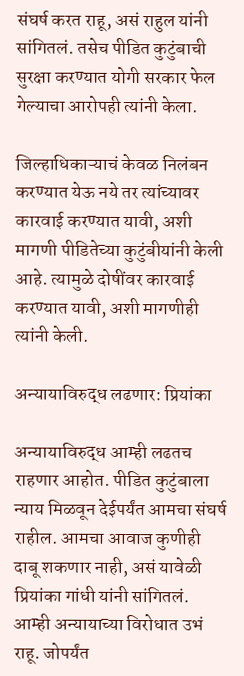संघर्ष करत राहू, असं राहुल यांनी सांगितलं. तसेच पीडित कुटुंबाची सुरक्षा करण्यात योगी सरकार फेल गेल्याचा आरोपही त्यांनी केला.

जिल्हाधिकाऱ्याचं केवळ निलंबन करण्यात येऊ नये तर त्यांच्यावर कारवाई करण्यात यावी, अशी मागणी पीडितेच्या कुटुंबीयांनी केली आहे. त्यामुळे दोषींवर कारवाई करण्यात यावी, अशी मागणीही त्यांनी केली.

अन्यायाविरुद्ध लढणार: प्रियांका

अन्यायाविरुद्ध आम्ही लढतच राहणार आहोत. पीडित कुटुंबाला न्याय मिळवून देईपर्यंत आमचा संघर्ष राहील. आमचा आवाज कुणीही दाबू शकणार नाही, असं यावेळी प्रियांका गांधी यांनी सांगितलं. आम्ही अन्यायाच्या विरोधात उभं राहू. जोपर्यंत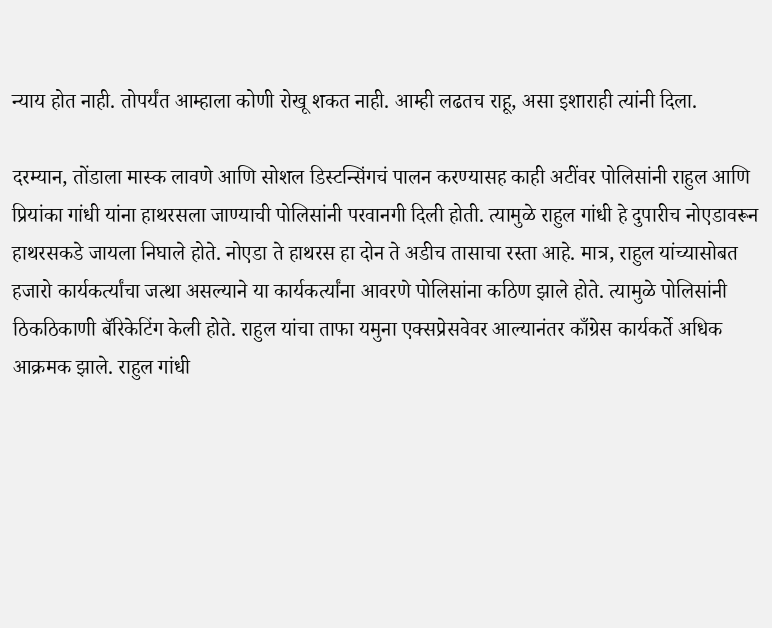न्याय होत नाही. तोपर्यंत आम्हाला कोणी रोखू शकत नाही. आम्ही लढतच राहू, असा इशाराही त्यांनी दिला.

दरम्यान, तोंडाला मास्क लावणे आणि सोशल डिस्टन्सिंगचं पालन करण्यासह काही अटींवर पोलिसांनी राहुल आणि प्रियांका गांधी यांना हाथरसला जाण्याची पोलिसांनी परवानगी दिली होती. त्यामुळे राहुल गांधी हे दुपारीच नोएडावरून हाथरसकडे जायला निघाले होते. नोएडा ते हाथरस हा दोन ते अडीच तासाचा रस्ता आहे. मात्र, राहुल यांच्यासोबत हजारो कार्यकर्त्यांचा जत्था असल्याने या कार्यकर्त्यांना आवरणे पोलिसांना कठिण झाले होते. त्यामुळे पोलिसांनी ठिकठिकाणी बॅरिकेटिंग केली होते. राहुल यांचा ताफा यमुना एक्सप्रेसवेवर आल्यानंतर काँग्रेस कार्यकर्ते अधिक आक्रमक झाले. राहुल गांधी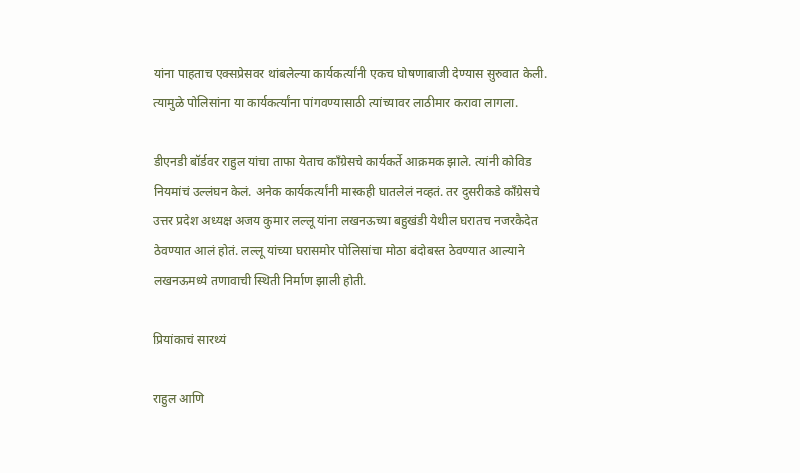यांना पाहताच एक्सप्रेसवर थांबलेल्या कार्यकर्त्यांनी एकच घोषणाबाजी देण्यास सुरुवात केली. त्यामुळे पोलिसांना या कार्यकर्त्यांना पांगवण्यासाठी त्यांच्यावर लाठीमार करावा लागला.

डीएनडी बॉर्डवर राहुल यांचा ताफा येताच काँग्रेसचे कार्यकर्ते आक्रमक झाले. त्यांनी कोविड नियमांचं उल्लंघन केलं. अनेक कार्यकर्त्यांनी मास्कही घातलेलं नव्हतं. तर दुसरीकडे काँग्रेसचे उत्तर प्रदेश अध्यक्ष अजय कुमार लल्लू यांना लखनऊच्या बहुखंडी येथील घरातच नजरकैदेत ठेवण्यात आलं होतं. लल्लू यांच्या घरासमोर पोलिसांचा मोठा बंदोबस्त ठेवण्यात आल्याने लखनऊमध्ये तणावाची स्थिती निर्माण झाली होती.

प्रियांकाचं सारथ्यं

राहुल आणि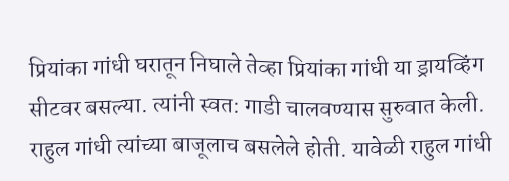प्रियांका गांधी घरातून निघाले तेव्हा प्रियांका गांधी या ड्रायव्हिंग सीटवर बसल्या. त्यांनी स्वत: गाडी चालवण्यास सुरुवात केली. राहुल गांधी त्यांच्या बाजूलाच बसलेले होती. यावेळी राहुल गांधी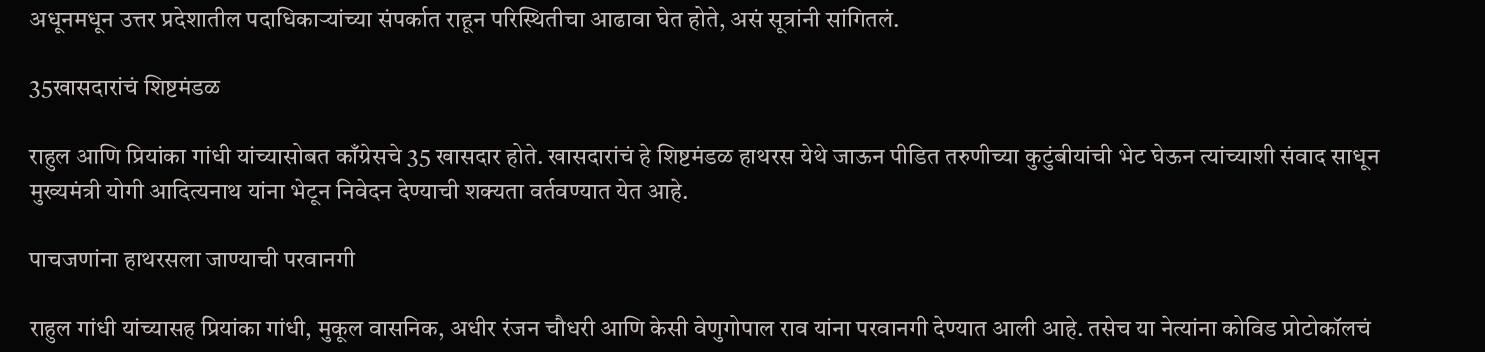अधूनमधून उत्तर प्रदेशातील पदाधिकाऱ्यांच्या संपर्कात राहून परिस्थितीचा आढावा घेत होते, असं सूत्रांनी सांगितलं.

35खासदारांचं शिष्टमंडळ

राहुल आणि प्रियांका गांधी यांच्यासोबत काँग्रेसचे 35 खासदार होते. खासदारांचं हे शिष्टमंडळ हाथरस येथे जाऊन पीडित तरुणीच्या कुटुंबीयांची भेट घेऊन त्यांच्याशी संवाद साधून मुख्यमंत्री योगी आदित्यनाथ यांना भेटून निवेदन देण्याची शक्यता वर्तवण्यात येत आहे.

पाचजणांना हाथरसला जाण्याची परवानगी

राहुल गांधी यांच्यासह प्रियांका गांधी, मुकूल वासनिक, अधीर रंजन चौधरी आणि केसी वेणुगोपाल राव यांना परवानगी देण्यात आली आहे. तसेच या नेत्यांना कोविड प्रोटोकॉलचं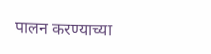पालन करण्याच्या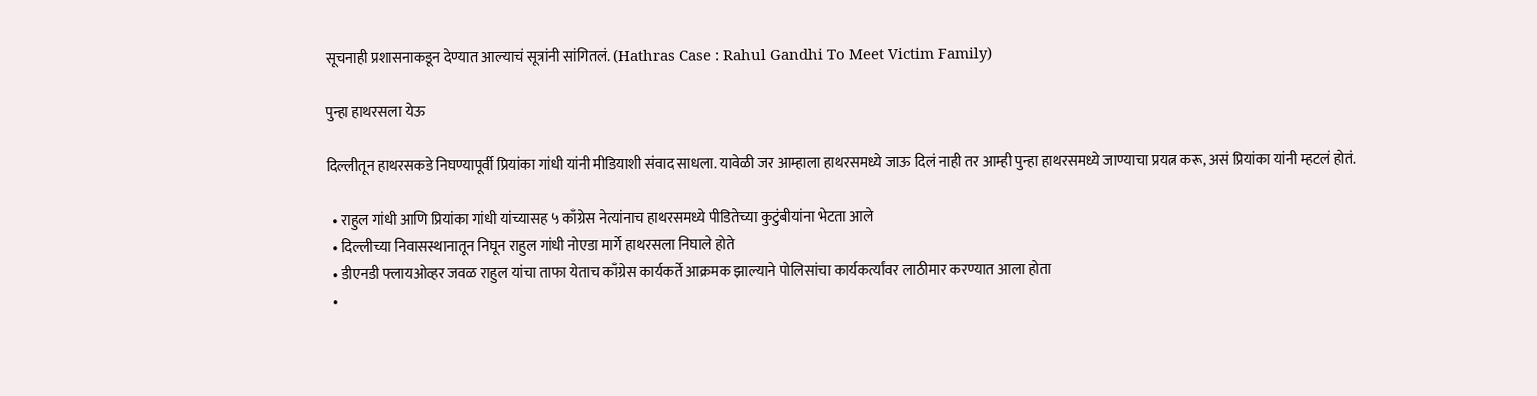सूचनाही प्रशासनाकडून देण्यात आल्याचं सूत्रांनी सांगितलं. (Hathras Case : Rahul Gandhi To Meet Victim Family)

पुन्हा हाथरसला येऊ

दिल्लीतून हाथरसकडे निघण्यापूर्वी प्रियांका गांधी यांनी मीडियाशी संवाद साधला. यावेळी जर आम्हाला हाथरसमध्ये जाऊ दिलं नाही तर आम्ही पुन्हा हाथरसमध्ये जाण्याचा प्रयत्न करू, असं प्रियांका यांनी म्हटलं होतं.

  • राहुल गांधी आणि प्रियांका गांधी यांच्यासह ५ काँग्रेस नेत्यांनाच हाथरसमध्ये पीडितेच्या कुटुंबीयांना भेटता आले
  • दिल्लीच्या निवासस्थानातून निघून राहुल गांधी नोएडा मार्गे हाथरसला निघाले होते
  • डीएनडी फ्लायओव्हर जवळ राहुल यांचा ताफा येताच काँग्रेस कार्यकर्ते आक्रमक झाल्याने पोलिसांचा कार्यकर्त्यांवर लाठीमार करण्यात आला होता
  •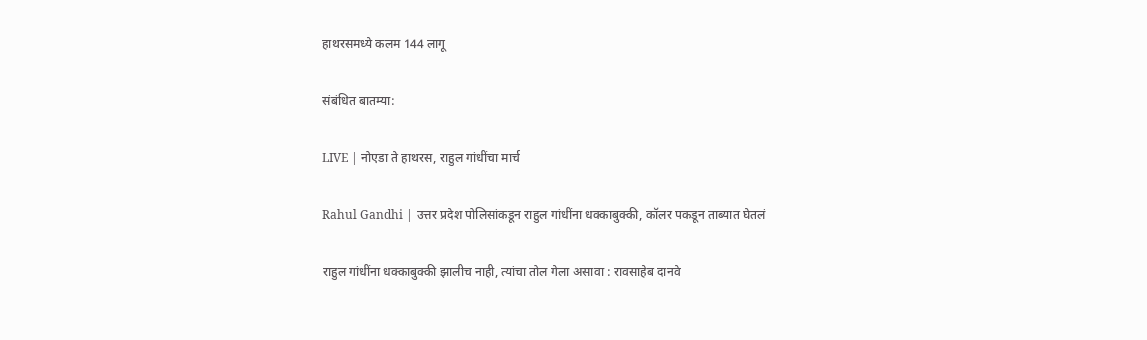हाथरसमध्ये कलम 144 लागू

संबंधित बातम्या:

LIVE | नोएडा ते हाथरस, राहुल गांधींचा मार्च

Rahul Gandhi | उत्तर प्रदेश पोलिसांकडून राहुल गांधींना धक्काबुक्की, कॉलर पकडून ताब्यात घेतलं

राहुल गांधींना धक्काबुक्की झालीच नाही, त्यांचा तोल गेला असावा : रावसाहेब दानवे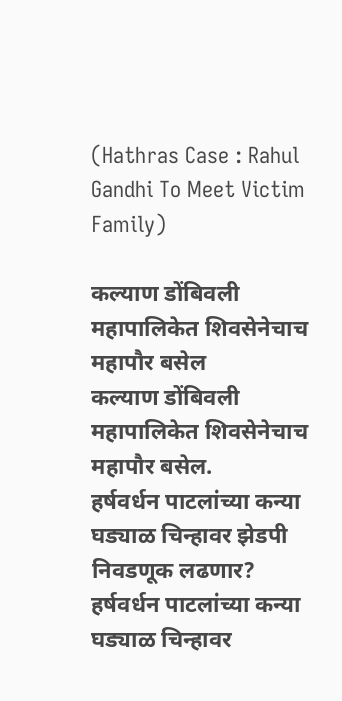(Hathras Case : Rahul Gandhi To Meet Victim Family)

कल्याण डोंबिवली महापालिकेत शिवसेनेचाच महापौर बसेल
कल्याण डोंबिवली महापालिकेत शिवसेनेचाच महापौर बसेल.
हर्षवर्धन पाटलांच्या कन्या घड्याळ चिन्हावर झेडपी निवडणूक लढणार?
हर्षवर्धन पाटलांच्या कन्या घड्याळ चिन्हावर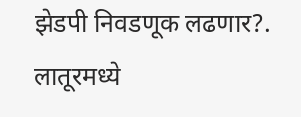झेडपी निवडणूक लढणार?.
लातूरमध्ये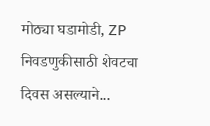मोठ्या घडामोडी, ZP निवडणुकीसाठी शेवटचा दिवस असल्याने...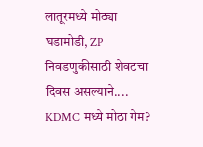लातूरमध्ये मोठ्या घडामोडी, ZP निवडणुकीसाठी शेवटचा दिवस असल्याने....
KDMC मध्ये मोठा गेम?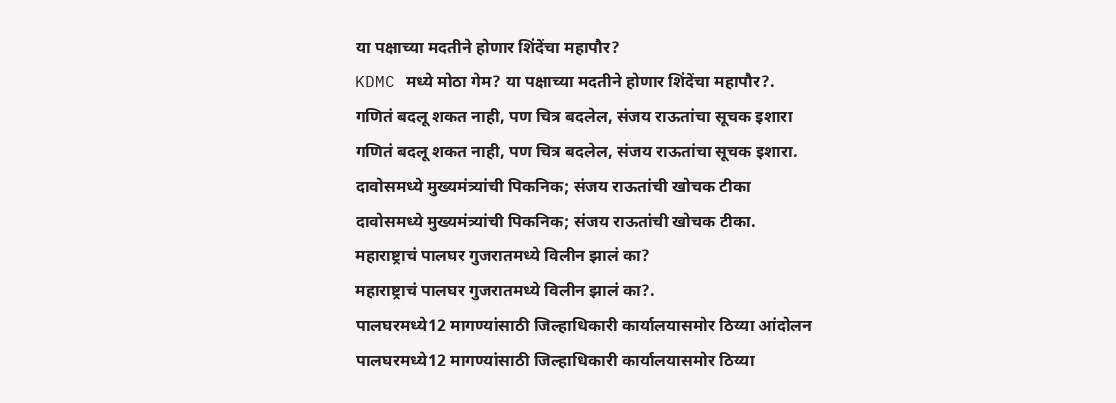या पक्षाच्या मदतीने होणार शिंदेंचा महापौर?
KDMC मध्ये मोठा गेम? या पक्षाच्या मदतीने होणार शिंदेंचा महापौर?.
गणितं बदलू शकत नाही, पण चित्र बदलेल, संजय राऊतांचा सूचक इशारा
गणितं बदलू शकत नाही, पण चित्र बदलेल, संजय राऊतांचा सूचक इशारा.
दावोसमध्ये मुख्यमंत्र्यांची पिकनिक; संजय राऊतांची खोचक टीका
दावोसमध्ये मुख्यमंत्र्यांची पिकनिक; संजय राऊतांची खोचक टीका.
महाराष्ट्राचं पालघर गुजरातमध्ये विलीन झालं का?
महाराष्ट्राचं पालघर गुजरातमध्ये विलीन झालं का?.
पालघरमध्ये12 मागण्यांसाठी जिल्हाधिकारी कार्यालयासमोर ठिय्या आंदोलन
पालघरमध्ये12 मागण्यांसाठी जिल्हाधिकारी कार्यालयासमोर ठिय्या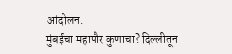आंदोलन.
मुंबईचा महापौर कुणाचा? दिल्लीतून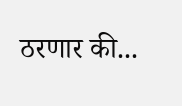ठरणार की...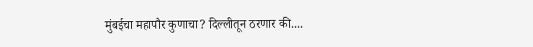मुंबईचा महापौर कुणाचा? दिल्लीतून ठरणार की....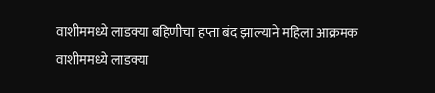वाशीममध्ये लाडक्या बहिणीचा हप्ता बंद झाल्याने महिला आक्रमक
वाशीममध्ये लाडक्या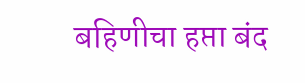बहिणीचा हप्ता बंद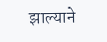झाल्याने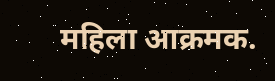महिला आक्रमक.